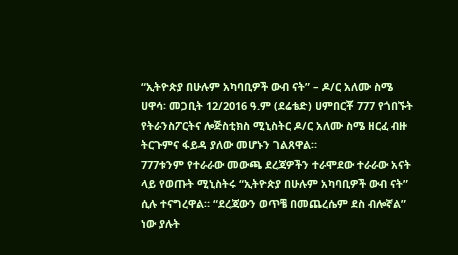“ኢትዮጵያ በሁሉም አካባቢዎች ውብ ናት” – ዶ/ር አለሙ ስሜ
ሀዋሳ፡ መጋቢት 12/2016 ዓ.ም (ደሬቴድ) ሀምበርቾ 777 የጎበኙት የትራንስፖርትና ሎጅስቲክስ ሚኒስትር ዶ/ር አለሙ ስሜ ዘርፈ ብዙ ትርጉምና ፋይዳ ያለው መሆኑን ገልጸዋል።
777ቱንም የተራራው መውጫ ደረጃዎችን ተራሞደው ተራራው አናት ላይ የወጡት ሚኒስትሩ “ኢትዮጵያ በሁሉም አካባቢዎች ውብ ናት” ሲሉ ተናግረዋል። “ደረጃውን ወጥቼ በመጨረሴም ደስ ብሎኛል” ነው ያሉት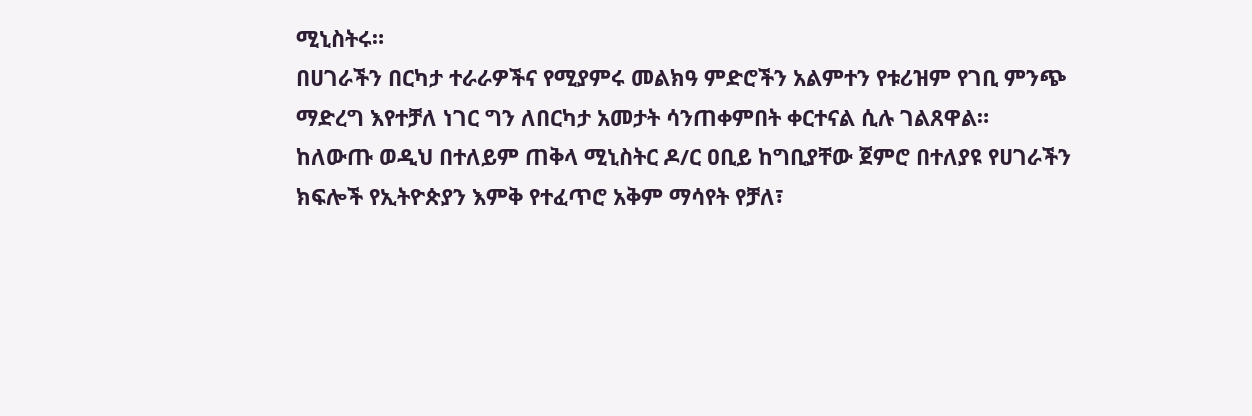ሚኒስትሩ።
በሀገራችን በርካታ ተራራዎችና የሚያምሩ መልክዓ ምድሮችን አልምተን የቱሪዝም የገቢ ምንጭ ማድረግ እየተቻለ ነገር ግን ለበርካታ አመታት ሳንጠቀምበት ቀርተናል ሲሉ ገልጸዋል።
ከለውጡ ወዲህ በተለይም ጠቅላ ሚኒስትር ዶ/ር ዐቢይ ከግቢያቸው ጀምሮ በተለያዩ የሀገራችን ክፍሎች የኢትዮጵያን እምቅ የተፈጥሮ አቅም ማሳየት የቻለ፣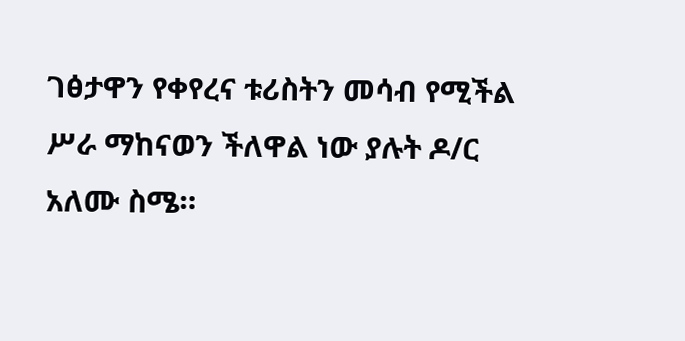ገፅታዋን የቀየረና ቱሪስትን መሳብ የሚችል ሥራ ማከናወን ችለዋል ነው ያሉት ዶ/ር አለሙ ስሜ።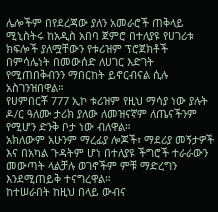ሌሎችም በየደረጃው ያለን አመራሮች ጠቅላይ ሚኒስትሩ ከአዲስ አበባ ጀምሮ በተለያዩ የሀገሪቱ ክፍሎች ያለሟቸውን የቱሪዝም ፕሮጀክቶች በምሳሌነት በመውሰድ ለሀገር እድገት የሚጠበቅብንን ማበርከት ይኖርብናል ሲሉ አስገንዝበዋል።
የሀምበርቾ 777 ኢኮ ቱሪዝም የዚህ ማሳያ ነው ያሉት ዶ/ር ዓለሙ ታሪክ ያለው ለመዝናኛም ለጤናችንም የሚሆን ድንቅ ቦታ ነው ብለዋል።
አክለውም አሁንም ማረፊያ ሎጆች፣ ማደሪያ መኝታዎች እና በአካል ጉዳትም ሆነ በተለያዩ ችግሮች ተራራውን መውጣት ላልቻሉ ወገኖችም ምቹ ማድረግን እንደሚጠይቅ ተናግረዋል።
ከተሠራበት ከዚህ በላይ ውብና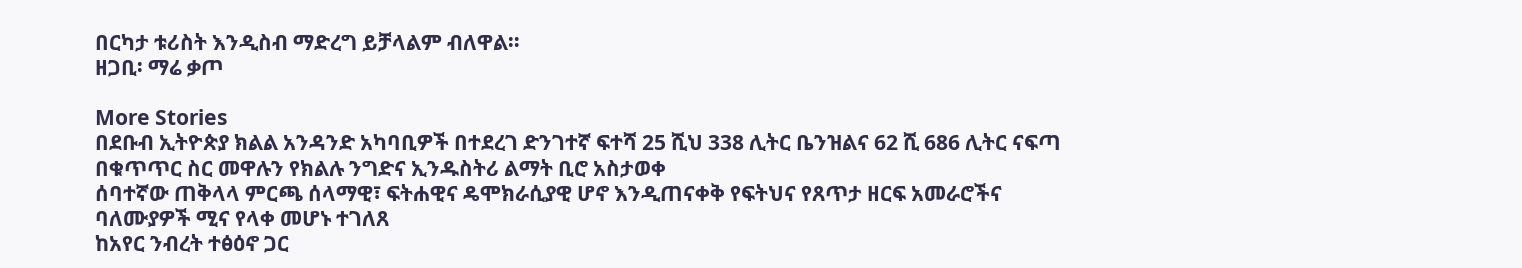በርካታ ቱሪስት እንዲስብ ማድረግ ይቻላልም ብለዋል።
ዘጋቢ፡ ማሬ ቃጦ

More Stories
በደቡብ ኢትዮጵያ ክልል አንዳንድ አካባቢዎች በተደረገ ድንገተኛ ፍተሻ 25 ሺህ 338 ሊትር ቤንዝልና 62 ሺ 686 ሊትር ናፍጣ በቁጥጥር ስር መዋሉን የክልሉ ንግድና ኢንዱስትሪ ልማት ቢሮ አስታወቀ
ሰባተኛው ጠቅላላ ምርጫ ሰላማዊ፣ ፍትሐዊና ዴሞክራሲያዊ ሆኖ እንዲጠናቀቅ የፍትህና የጸጥታ ዘርፍ አመራሮችና ባለሙያዎች ሚና የላቀ መሆኑ ተገለጸ
ከአየር ንብረት ተፅዕኖ ጋር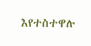እየተስተዋሉ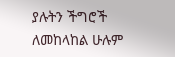ያሉትን ችግሮች ለመከላከል ሁሉም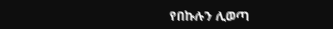የበኩሉን ሊወጣ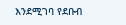እንደሚገባ የደቡብ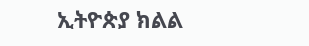ኢትዮጵያ ክልል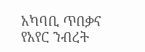አካባቢ ጥበቃና የአየር ንብረት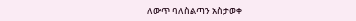ለውጥ ባለስልጣን አስታወቀ